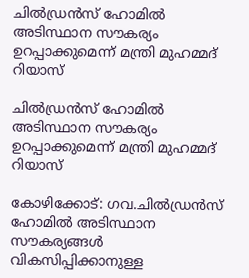ചില്‍ഡ്രന്‍സ് ഹോമിൽ അടിസ്ഥാന സൗകര്യം ഉറപ്പാക്കുമെന്ന് മന്ത്രി മുഹമ്മദ് റിയാസ്

ചില്‍ഡ്രന്‍സ് ഹോമിൽ അടിസ്ഥാന സൗകര്യം ഉറപ്പാക്കുമെന്ന് മന്ത്രി മുഹമ്മദ് റിയാസ്

കോഴിക്കോട്: ഗവ.ചില്‍ഡ്രന്‍സ് ഹോമില്‍ അടിസ്ഥാന സൗകര്യങ്ങള്‍ വികസിപ്പിക്കാനുള്ള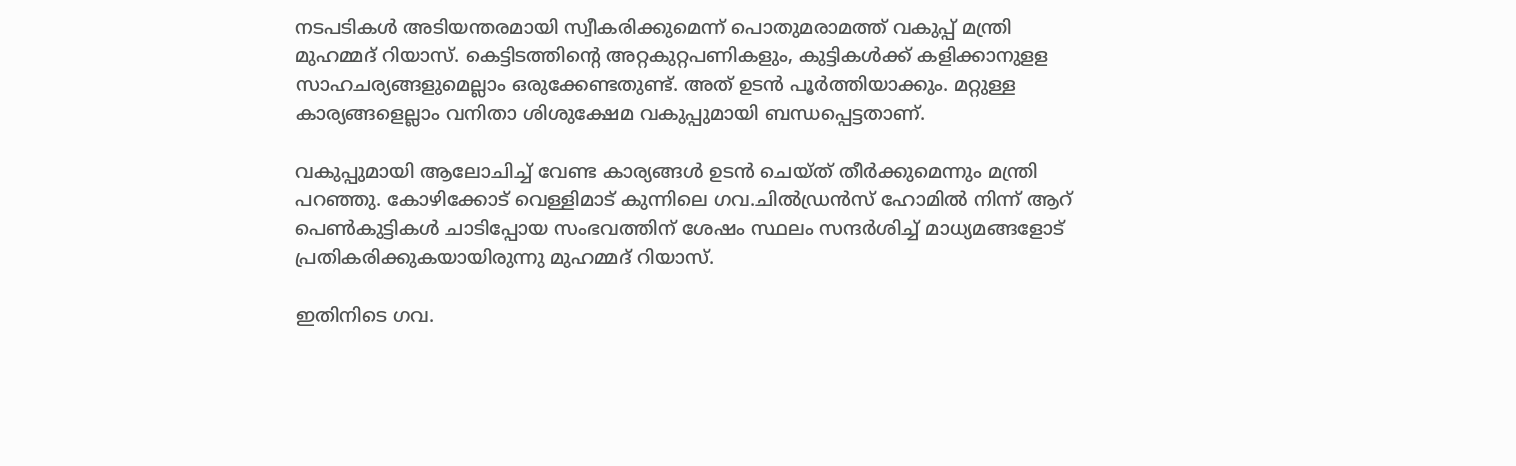നടപടികള്‍ അടിയന്തരമായി സ്വീകരിക്കുമെന്ന് പൊതുമരാമത്ത് വകുപ്പ് മന്ത്രി മുഹമ്മദ് റിയാസ്. കെട്ടിടത്തിന്റെ അറ്റകുറ്റപണികളും, കുട്ടികള്‍ക്ക് കളിക്കാനുളള സാഹചര്യങ്ങളുമെല്ലാം ഒരുക്കേണ്ടതുണ്ട്. അത് ഉടന്‍ പൂര്‍ത്തിയാക്കും. മറ്റുള്ള കാര്യങ്ങളെല്ലാം വനിതാ ശിശുക്ഷേമ വകുപ്പുമായി ബന്ധപ്പെട്ടതാണ്.

വകുപ്പുമായി ആലോചിച്ച് വേണ്ട കാര്യങ്ങള്‍ ഉടന്‍ ചെയ്ത് തീര്‍ക്കുമെന്നും മന്ത്രി പറഞ്ഞു. കോഴിക്കോട് വെള്ളിമാട് കുന്നിലെ ഗവ.ചില്‍ഡ്രന്‍സ് ഹോമില്‍ നിന്ന് ആറ് പെണ്‍കുട്ടികള്‍ ചാടിപ്പോയ സംഭവത്തിന് ശേഷം സ്ഥലം സന്ദര്‍ശിച്ച് മാധ്യമങ്ങളോട് പ്രതികരിക്കുകയായിരുന്നു മുഹമ്മദ് റിയാസ്.

ഇതിനിടെ ഗവ.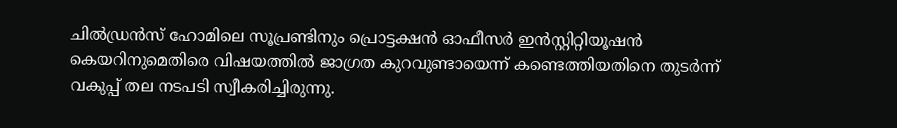ചില്‍ഡ്രന്‍സ് ഹോമിലെ സൂപ്രണ്ടിനും പ്രൊട്ടക്ഷന്‍ ഓഫീസര്‍ ഇന്‍സ്റ്റിറ്റിയൂഷന്‍ കെയറിനുമെതിരെ വിഷയത്തില്‍ ജാഗ്രത കുറവുണ്ടായെന്ന് കണ്ടെത്തിയതിനെ തുടര്‍ന്ന് വകുപ്പ് തല നടപടി സ്വീകരിച്ചിരുന്നു.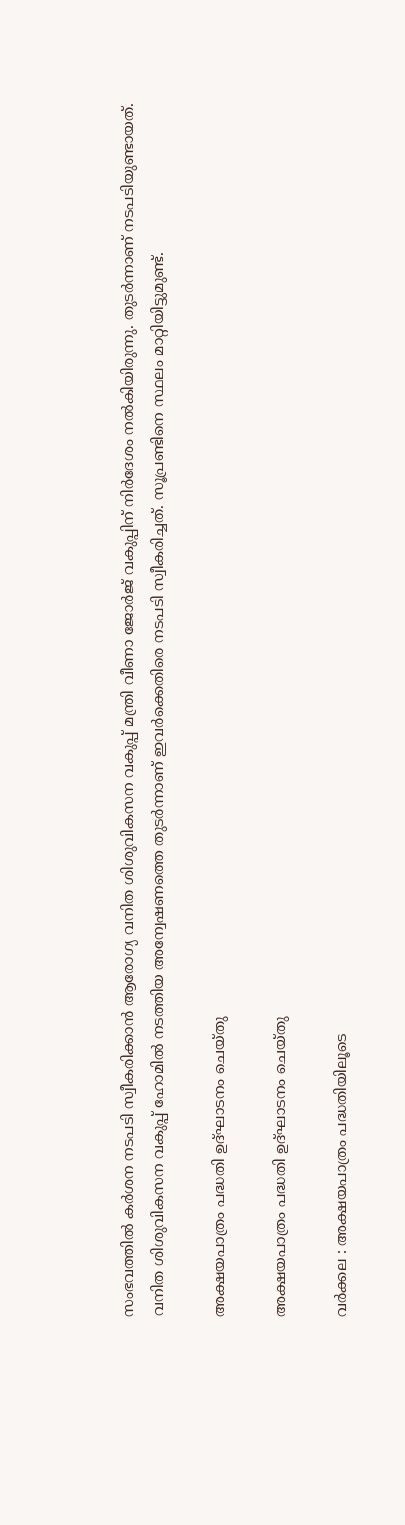സംഭവത്തില്‍ കര്‍ശന നടപടി സ്വീകരിക്കാന്‍ ആരോഗ്യ വനിത ശിശുവികസന വകുപ്പ് മന്ത്രി വീണാ ജോര്‍ജ് വകുപ്പിന് നിര്‍ദേശം നല്‍കിയിരുന്നു. തുടര്‍ന്നാണ് നടപടിയുണ്ടായത്. വനിത ശിശുവികസന വകുപ്പ് ഹോമില്‍ നടത്തിയ അന്വേഷണത്തെ തുടര്‍ന്നാണ് ഇവര്‍ക്കെതിരെ നടപടി സ്വീകരിച്ചത്. സൂപ്രണ്ടിനെ സ്ഥലം മാറ്റിയിട്ടുമുണ്ട്.

അക്ഷയപാത്രം പദ്ധതി ഉദ്ഘാടനം ചെയ്തു

അക്ഷയപാത്രം പദ്ധതി ഉദ്ഘാടനം ചെയ്തു

വർക്കല : അക്ഷയപാത്രം പദ്ധതിയിലൂടെ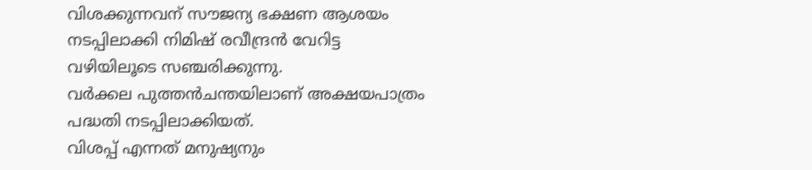വിശക്കുന്നവന് സൗജന്യ ഭക്ഷണ ആശയം നടപ്പിലാക്കി നിമിഷ് രവീന്ദ്രൻ വേറിട്ട വഴിയിലൂടെ സഞ്ചരിക്കുന്നു.
വർക്കല പുത്തൻചന്തയിലാണ് അക്ഷയപാത്രം പദ്ധതി നടപ്പിലാക്കിയത്.
വിശപ്പ് എന്നത് മനുഷ്യനും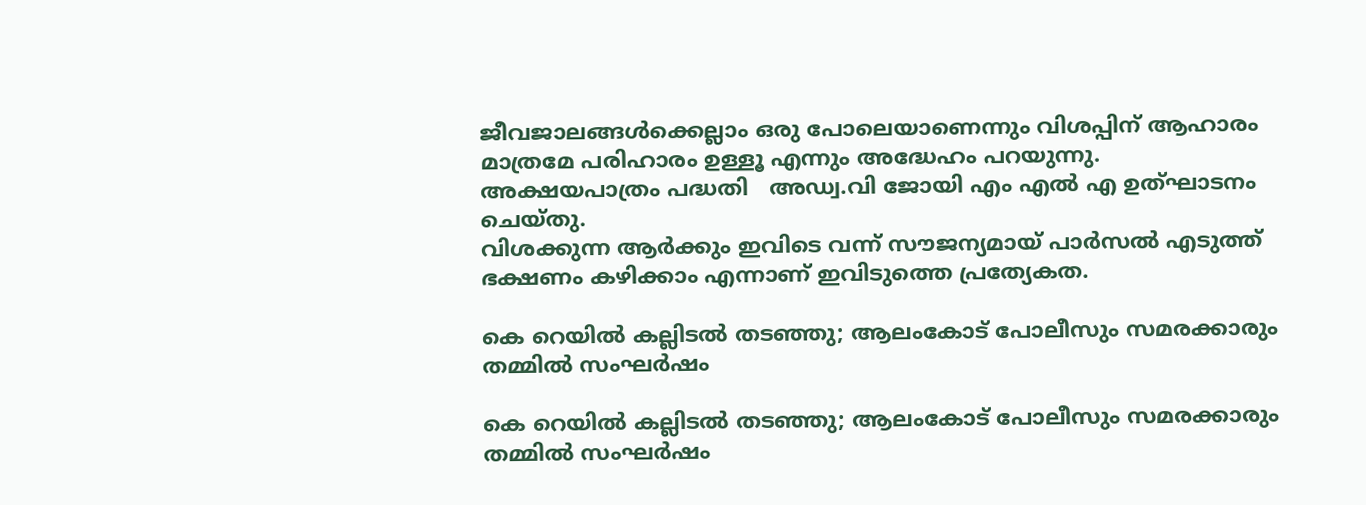ജീവജാലങ്ങൾക്കെല്ലാം ഒരു പോലെയാണെന്നും വിശപ്പിന് ആഹാരം മാത്രമേ പരിഹാരം ഉള്ളൂ എന്നും അദ്ധേഹം പറയുന്നു.
അക്ഷയപാത്രം പദ്ധതി   അഡ്വ.വി ജോയി എം എൽ എ ഉത്ഘാടനം ചെയ്തു.
വിശക്കുന്ന ആർക്കും ഇവിടെ വന്ന് സൗജന്യമായ് പാർസൽ എടുത്ത് ഭക്ഷണം കഴിക്കാം എന്നാണ് ഇവിടുത്തെ പ്രത്യേകത.

കെ റെയില്‍ കല്ലിടൽ തടഞ്ഞു; ആലംകോട് പോലീസും സമരക്കാരും തമ്മിൽ സംഘർഷം

കെ റെയില്‍ കല്ലിടൽ തടഞ്ഞു; ആലംകോട് പോലീസും സമരക്കാരും തമ്മിൽ സംഘർഷം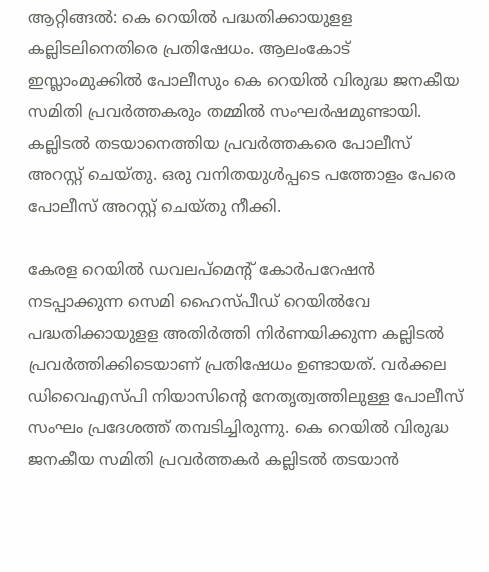ആറ്റിങ്ങൽ: കെ റെയില്‍ പദ്ധതിക്കായുളള കല്ലിടലിനെതിരെ പ്രതിഷേധം. ആലംകോട് ഇസ്ലാംമുക്കിൽ പോലീസും കെ റെയില്‍ വിരുദ്ധ ജനകീയ സമിതി പ്രവർത്തകരും തമ്മിൽ സംഘർഷമുണ്ടായി. കല്ലിടൽ തടയാനെത്തിയ പ്രവർത്തകരെ പോലീസ്‌ അറസ്റ്റ് ചെയ്തു. ഒരു വനിതയുൾപ്പടെ പത്തോളം പേരെ പോലീസ് അറസ്റ്റ് ചെയ്തു നീക്കി.

കേരള റെയില്‍ ഡവലപ്മെന്‍റ് കോര്‍പറേഷന്‍ നടപ്പാക്കുന്ന സെമി ഹൈസ്പീഡ് റെയില്‍വേ പദ്ധതിക്കായുളള അതിര്‍ത്തി നിര്‍ണയിക്കുന്ന കല്ലിടൽ പ്രവർത്തിക്കിടെയാണ് പ്രതിഷേധം ഉണ്ടായത്. വർക്കല ഡിവൈഎസ്പി നിയാസിന്റെ നേതൃത്വത്തിലുള്ള പോലീസ് സംഘം പ്രദേശത്ത് തമ്പടിച്ചിരുന്നു. കെ റെയില്‍ വിരുദ്ധ ജനകീയ സമിതി പ്രവർത്തകർ കല്ലിടൽ തടയാൻ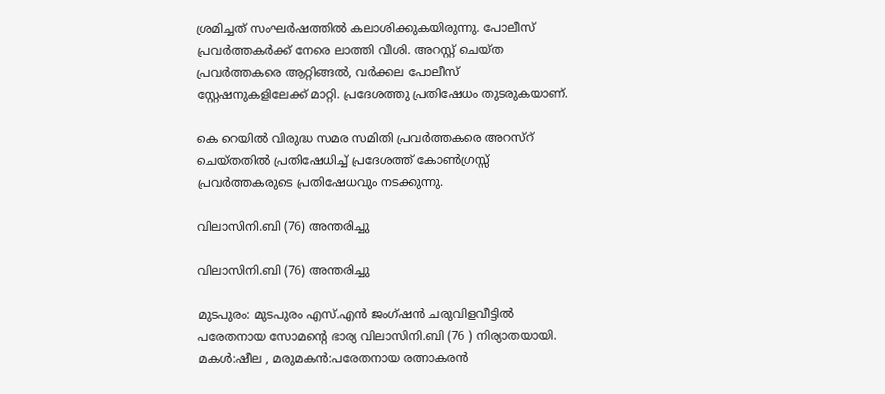ശ്രമിച്ചത് സംഘർഷത്തിൽ കലാശിക്കുകയിരുന്നു. പോലീസ് പ്രവർത്തകർക്ക് നേരെ ലാത്തി വീശി. അറസ്റ്റ് ചെയ്ത പ്രവർത്തകരെ ആറ്റിങ്ങൽ, വർക്കല പോലീസ് സ്റ്റേഷനുകളിലേക്ക് മാറ്റി. പ്രദേശത്തു പ്രതിഷേധം തുടരുകയാണ്.

കെ റെയില്‍ വിരുദ്ധ സമര സമിതി പ്രവർത്തകരെ അറസ്റ് ചെയ്തതിൽ പ്രതിഷേധിച്ച് പ്രദേശത്ത് കോൺഗ്രസ്സ് പ്രവർത്തകരുടെ പ്രതിഷേധവും നടക്കുന്നു.

വിലാസിനി.ബി (76) അന്തരിച്ചു

വിലാസിനി.ബി (76) അന്തരിച്ചു

മുടപുരം: മുടപുരം എസ്.എൻ ജംഗ്ഷൻ ചരുവിളവീട്ടിൽ പരേതനായ സോമന്റെ ഭാര്യ വിലാസിനി.ബി (76 ) നിര്യാതയായി.
മകൾ:ഷീല , മരുമകൻ:പരേതനായ രത്നാകരൻ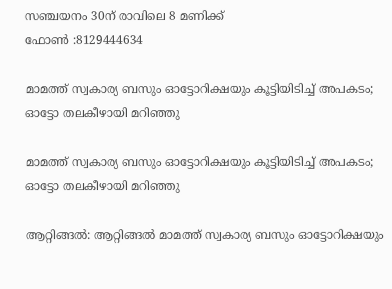സഞ്ചയനം 30ന് രാവിലെ 8 മണിക്ക്
ഫോൺ :8129444634

മാമത്ത് സ്വകാര്യ ബസും ഓട്ടോറിക്ഷയും കൂട്ടിയിടിച്ച് അപകടം; ഓട്ടോ തലകീഴായി മറിഞ്ഞു

മാമത്ത് സ്വകാര്യ ബസും ഓട്ടോറിക്ഷയും കൂട്ടിയിടിച്ച് അപകടം; ഓട്ടോ തലകീഴായി മറിഞ്ഞു

ആറ്റിങ്ങൽ: ആറ്റിങ്ങൽ മാമത്ത് സ്വകാര്യ ബസും ഓട്ടോറിക്ഷയും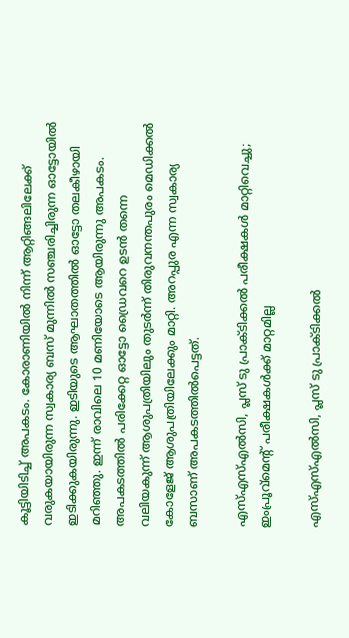കൂട്ടിയിടിച്ച് അപകടം. കോരാണിയിൽ നിന്ന് ആറ്റിങ്ങലിലേക്ക് വരുകയായിരുന്ന സ്വകാര്യ ബസ് മുന്നിൽ സഞ്ചരിച്ചിരുന്ന ഓട്ടോയിൽ ഇടിക്കുകയിരുന്നു. ഇടിയുടെ ആഘാതത്തിൽ ഓട്ടോ തലകീഴായി മറിഞ്ഞു. ഇന്ന് രാവിലെ 10 മണിയോടെ ആയിരുന്നു അപകടം. അപകടത്തിൽ പരിക്കേറ്റ ഓട്ടോ ഡ്രൈവറെ ഉടൻ തന്നെ വലിയകുന്ന് ആശുപത്രിയിലും തുടർന്ന് തിരുവനന്തപുരം മെഡിക്കൽ കോളേജ് ആശുപത്രിയിലേക്കും മാറ്റി. അറപ്പുര എന്ന സ്വകാര്യ ബസാണ് അപകടത്തിൽപെട്ടത്.

എസ്എസ്എൽസി, പ്ലസ് ടു പ്രാക്ടിക്കല്‍ പരീക്ഷകള്‍ മാറ്റിവെച്ചു; ഇംപ്രൂവ്‌മെന്റ് പരീക്ഷകള്‍ക്ക് മാറ്റമില്ല

എസ്എസ്എൽസി, പ്ലസ് ടു പ്രാക്ടിക്കല്‍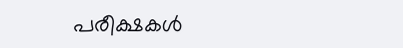പരീക്ഷകള്‍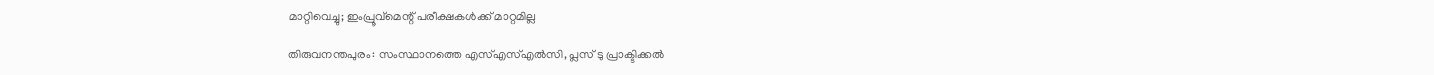മാറ്റിവെച്ചു; ഇംപ്രൂവ്‌മെന്റ് പരീക്ഷകള്‍ക്ക് മാറ്റമില്ല

തിരുവനന്തപുരം: സംസ്ഥാനത്തെ എസ്എസ്എൽസി, പ്ലസ് ടു പ്രാക്ടിക്കല്‍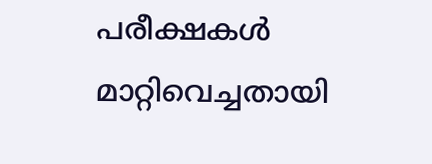പരീക്ഷകള്‍ മാറ്റിവെച്ചതായി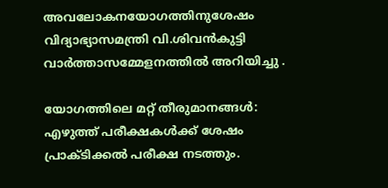അവലോകനയോഗത്തിനുശേഷം വിദ്യാഭ്യാസമന്ത്രി വി.ശിവൻകുട്ടി വാർത്താസമ്മേളനത്തിൽ അറിയിച്ചു .

യോഗത്തിലെ മറ്റ് തീരുമാനങ്ങൾ: എഴുത്ത് പരീക്ഷകള്‍ക്ക് ശേഷം പ്രാക്ടിക്കല്‍ പരീക്ഷ നടത്തും.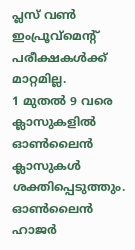പ്ലസ് വണ്‍ ഇംപ്രൂവ്‌മെന്റ് പരീക്ഷകള്‍ക്ക് മാറ്റമില്ല.
1 മുതല്‍ 9 വരെ ക്ലാസുകളില്‍ ഓണ്‍ലൈന്‍ ക്ലാസുകള്‍ ശക്തിപ്പെടുത്തും. ഓണ്‍ലൈന്‍ ഹാജര്‍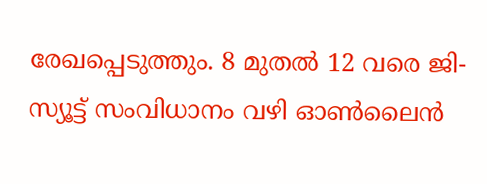രേഖപ്പെടുത്തും. 8 മുതല്‍ 12 വരെ ജി- സ്യൂട്ട് സംവിധാനം വഴി ഓണ്‍ലൈന്‍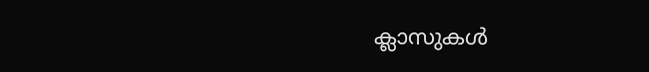ക്ലാസുകള്‍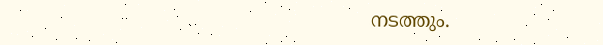നടത്തും.